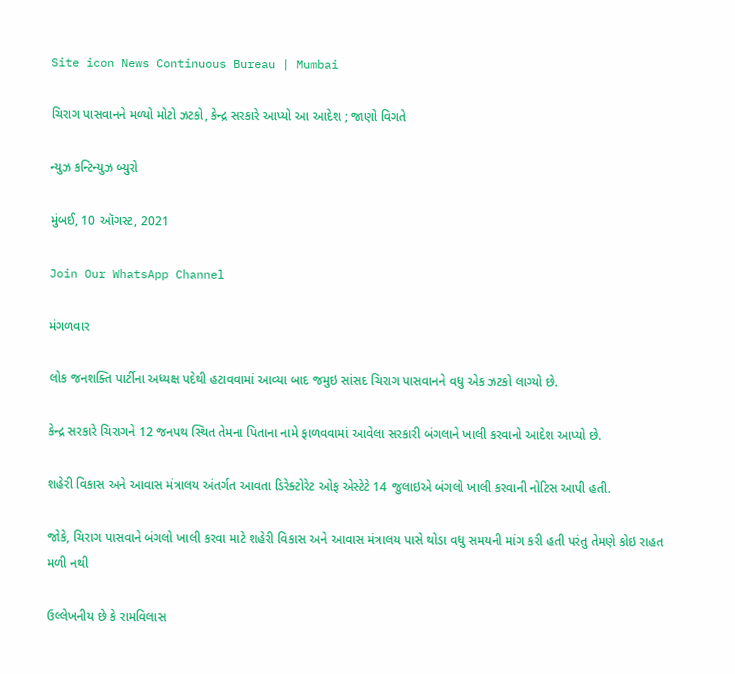Site icon News Continuous Bureau | Mumbai

ચિરાગ પાસવાનને મળ્યો મોટો ઝટકો, કેન્દ્ર સરકારે આપ્યો આ આદેશ ; જાણો વિગતે

ન્યુઝ કન્ટિન્યુઝ બ્યુરો

મુંબઈ, 10 ઑગસ્ટ, 2021

Join Our WhatsApp Channel

મંગળવાર

લોક જનશક્તિ પાર્ટીના અધ્યક્ષ પદેથી હટાવવામાં આવ્યા બાદ જમુઇ સાંસદ ચિરાગ પાસવાનને વધુ એક ઝટકો લાગ્યો છે.

કેન્દ્ર સરકારે ચિરાગને 12 જનપથ સ્થિત તેમના પિતાના નામે ફાળવવામાં આવેલા સરકારી બંગલાને ખાલી કરવાનો આદેશ આપ્યો છે.

શહેરી વિકાસ અને આવાસ મંત્રાલય અંતર્ગત આવતા ડિરેક્ટોરેટ ઓફ એસ્ટેટે 14 જુલાઇએ બંગલો ખાલી કરવાની નોટિસ આપી હતી.

જોકે, ચિરાગ પાસવાને બંગલો ખાલી કરવા માટે શહેરી વિકાસ અને આવાસ મંત્રાલય પાસે થોડા વધુ સમયની માંગ કરી હતી પરંતુ તેમણે કોઇ રાહત મળી નથી

ઉલ્લેખનીય છે કે રામવિલાસ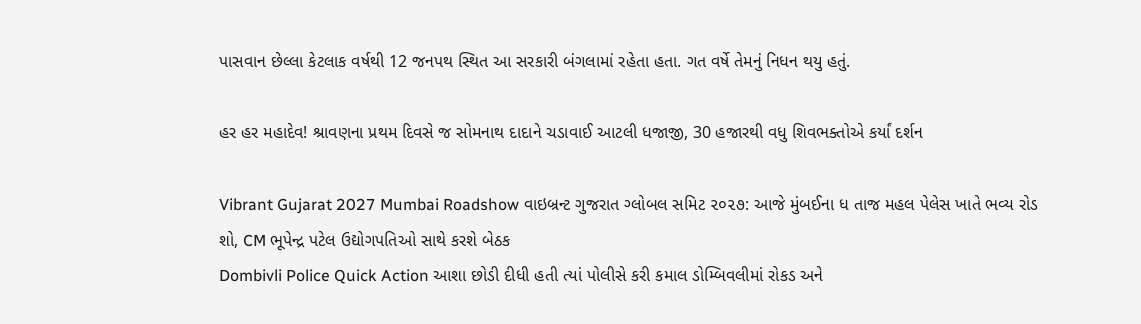પાસવાન છેલ્લા કેટલાક વર્ષથી 12 જનપથ સ્થિત આ સરકારી બંગલામાં રહેતા હતા. ગત વર્ષે તેમનું નિધન થયુ હતું.

હર હર મહાદેવ! શ્રાવણના પ્રથમ દિવસે જ સોમનાથ દાદાને ચડાવાઈ આટલી ધજાજી, 30 હજારથી વધુ શિવભક્તોએ કર્યાં દર્શન

Vibrant Gujarat 2027 Mumbai Roadshow વાઇબ્રન્ટ ગુજરાત ગ્લોબલ સમિટ ૨૦૨૭: આજે મુંબઈના ધ તાજ મહલ પેલેસ ખાતે ભવ્ય રોડ શો, CM ભૂપેન્દ્ર પટેલ ઉદ્યોગપતિઓ સાથે કરશે બેઠક
Dombivli Police Quick Action આશા છોડી દીધી હતી ત્યાં પોલીસે કરી કમાલ ડોમ્બિવલીમાં રોકડ અને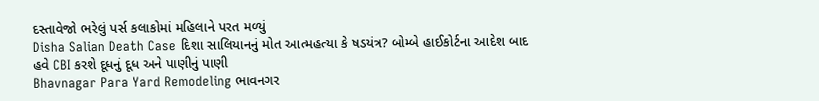દસ્તાવેજો ભરેલું પર્સ કલાકોમાં મહિલાને પરત મળ્યું
Disha Salian Death Case દિશા સાલિયાનનું મોત આત્મહત્યા કે ષડયંત્ર? બોમ્બે હાઈકોર્ટના આદેશ બાદ હવે CBI કરશે દૂધનું દૂધ અને પાણીનું પાણી
Bhavnagar Para Yard Remodeling ભાવનગર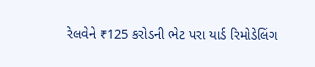રેલવેને ₹125 કરોડની ભેટ પરા યાર્ડ રિમોડેલિંગ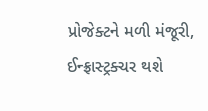પ્રોજેક્ટને મળી મંજૂરી, ઈન્ફ્રાસ્ટ્રક્ચર થશે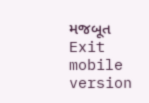મજબૂત
Exit mobile version